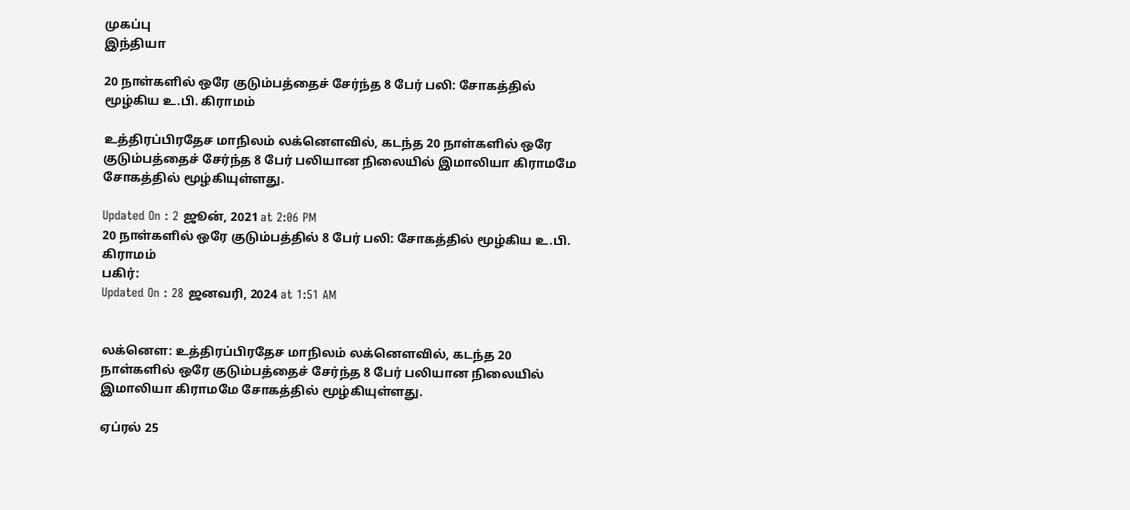முகப்பு
இந்தியா

20 நாள்களில் ஒரே குடும்பத்தைச் சேர்ந்த 8 பேர் பலி: சோகத்தில் மூழ்கிய உ.பி. கிராமம்

உத்திரப்பிரதேச மாநிலம் லக்னௌவில், கடந்த 20 நாள்களில் ஒரே குடும்பத்தைச் சேர்ந்த 8 பேர் பலியான நிலையில் இமாலியா கிராமமே சோகத்தில் மூழ்கியுள்ளது.

Updated On : 2 ஜூன், 2021 at 2:06 PM
20 நாள்களில் ஒரே குடும்பத்தில் 8 பேர் பலி: சோகத்தில் மூழ்கிய உ.பி. கிராமம்
பகிர்:
Updated On : 28 ஜனவரி, 2024 at 1:51 AM


லக்னௌ: உத்திரப்பிரதேச மாநிலம் லக்னௌவில், கடந்த 20 நாள்களில் ஒரே குடும்பத்தைச் சேர்ந்த 8 பேர் பலியான நிலையில் இமாலியா கிராமமே சோகத்தில் மூழ்கியுள்ளது.

ஏப்ரல் 25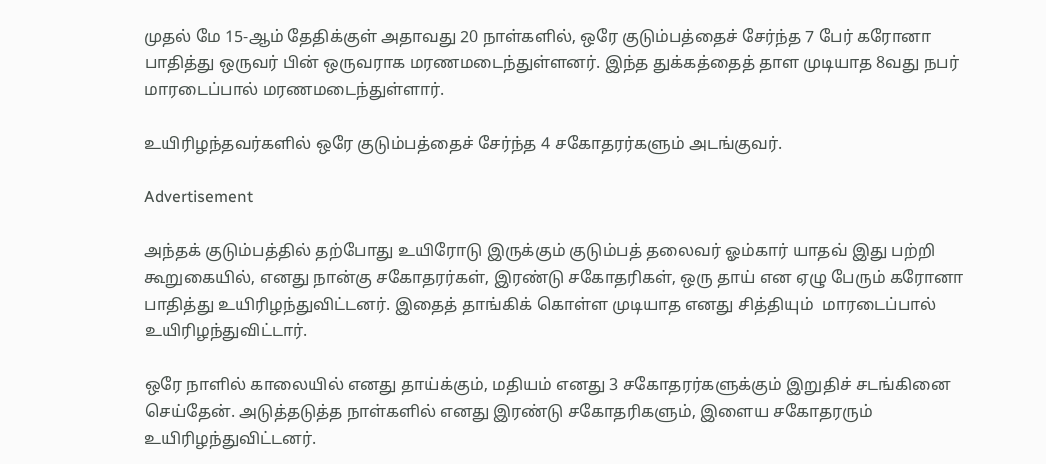முதல் மே 15-ஆம் தேதிக்குள் அதாவது 20 நாள்களில், ஒரே குடும்பத்தைச் சேர்ந்த 7 பேர் கரோனா பாதித்து ஒருவர் பின் ஒருவராக மரணமடைந்துள்ளனர். இந்த துக்கத்தைத் தாள முடியாத 8வது நபர் மாரடைப்பால் மரணமடைந்துள்ளார்.

உயிரிழந்தவர்களில் ஒரே குடும்பத்தைச் சேர்ந்த 4 சகோதரர்களும் அடங்குவர்.

Advertisement

அந்தக் குடும்பத்தில் தற்போது உயிரோடு இருக்கும் குடும்பத் தலைவர் ஓம்கார் யாதவ் இது பற்றி கூறுகையில், எனது நான்கு சகோதரர்கள், இரண்டு சகோதரிகள், ஒரு தாய் என ஏழு பேரும் கரோனா பாதித்து உயிரிழந்துவிட்டனர். இதைத் தாங்கிக் கொள்ள முடியாத எனது சித்தியும்  மாரடைப்பால் உயிரிழந்துவிட்டார்.

ஒரே நாளில் காலையில் எனது தாய்க்கும், மதியம் எனது 3 சகோதரர்களுக்கும் இறுதிச் சடங்கினை செய்தேன். அடுத்தடுத்த நாள்களில் எனது இரண்டு சகோதரிகளும், இளைய சகோதரரும் உயிரிழந்துவிட்டனர்.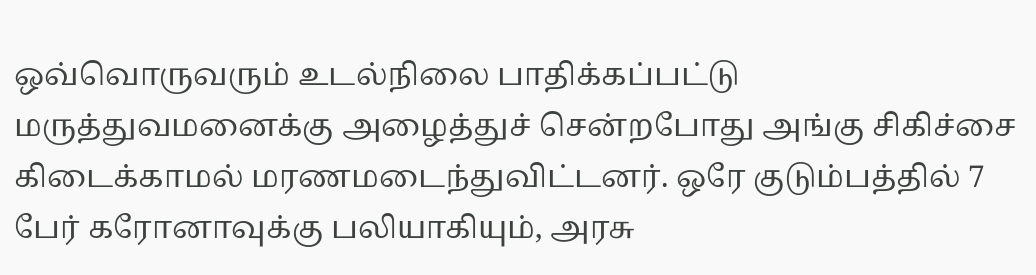ஒவ்வொருவரும் உடல்நிலை பாதிக்கப்பட்டு மருத்துவமனைக்கு அழைத்துச் சென்றபோது அங்கு சிகிச்சை கிடைக்காமல் மரணமடைந்துவிட்டனர். ஒரே குடும்பத்தில் 7 பேர் கரோனாவுக்கு பலியாகியும், அரசு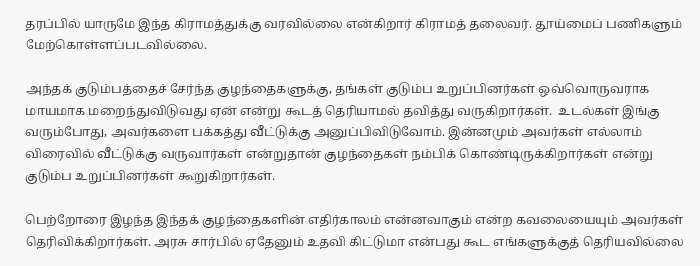தரப்பில் யாருமே இந்த கிராமத்துக்கு வரவில்லை என்கிறார் கிராமத் தலைவர். தூய்மைப் பணிகளும் மேற்கொள்ளப்படவில்லை.

அந்தக் குடும்பத்தைச் சேர்ந்த குழந்தைகளுக்கு, தங்கள் குடும்ப உறுப்பினர்கள் ஒவ்வொருவராக மாயமாக மறைந்துவிடுவது ஏன் என்று கூடத் தெரியாமல் தவித்து வருகிறார்கள்.  உடல்கள் இங்கு வரும்போது, அவர்களை பக்கத்து வீட்டுக்கு அனுப்பிவிடுவோம். இன்னமும் அவர்கள் எல்லாம் விரைவில் வீட்டுக்கு வருவார்கள் என்றுதான் குழந்தைகள் நம்பிக் கொண்டிருக்கிறார்கள் என்று குடும்ப உறுப்பினர்கள் கூறுகிறார்கள்.

பெற்றோரை இழந்த இந்தக் குழந்தைகளின் எதிர்காலம் என்னவாகும் என்ற கவலையையும் அவர்கள் தெரிவிக்கிறார்கள். அரசு சார்பில் ஏதேனும் உதவி கிட்டுமா என்பது கூட எங்களுக்குத் தெரியவில்லை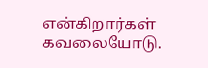என்கிறார்கள் கவலையோடு.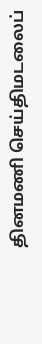தினமணி செய்திமடலைப்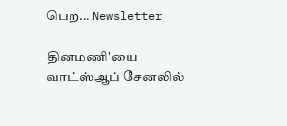பெற... Newsletter

தினமணி'யை வாட்ஸ்ஆப் சேனலில்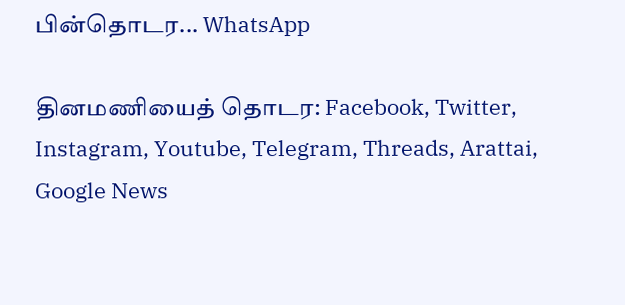பின்தொடர... WhatsApp

தினமணியைத் தொடர: Facebook, Twitter, Instagram, Youtube, Telegram, Threads, Arattai, Google News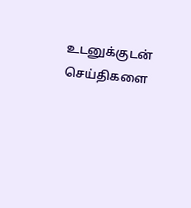உடனுக்குடன் செய்திகளை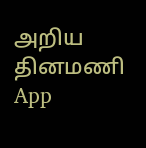அறிய தினமணி App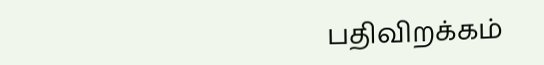பதிவிறக்கம்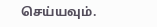செய்யவும்.